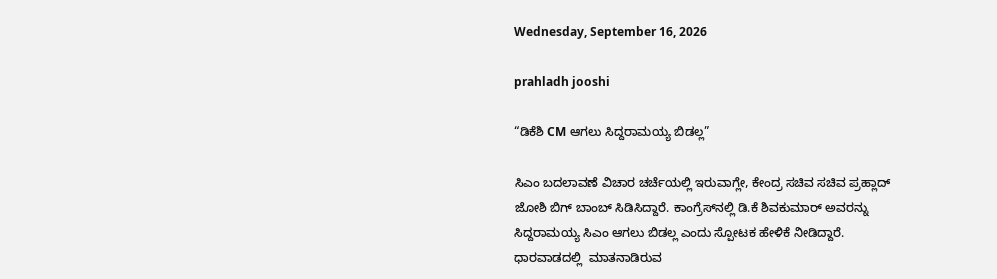Wednesday, September 16, 2026

prahladh jooshi

“ಡಿಕೆಶಿ CM ಆಗಲು ಸಿದ್ದರಾಮಯ್ಯ ಬಿಡಲ್ಲ”

ಸಿಎಂ ಬದಲಾವಣೆ ವಿಚಾರ ಚರ್ಚೆಯಲ್ಲಿ ಇರುವಾಗ್ಲೇ, ಕೇಂದ್ರ ಸಚಿವ ಸಚಿವ ಪ್ರಹ್ಲಾದ್ ಜೋಶಿ ಬಿಗ್ ಬಾಂಬ್ ಸಿಡಿಸಿದ್ದಾರೆ. ಕಾಂಗ್ರೆಸ್‌ನಲ್ಲಿ ಡಿ.ಕೆ ಶಿವಕುಮಾರ್ ಅವರನ್ನು ಸಿದ್ದರಾಮಯ್ಯ ಸಿಎಂ ಆಗಲು ಬಿಡಲ್ಲ ಎಂದು ಸ್ಪೋಟಕ ಹೇಳಿಕೆ ನೀಡಿದ್ದಾರೆ. ಧಾರವಾಡದಲ್ಲಿ  ಮಾತನಾಡಿರುವ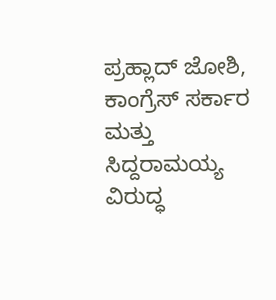ಪ್ರಹ್ಲಾದ್ ಜೋಶಿ, ಕಾಂಗ್ರೆಸ್ ಸರ್ಕಾರ ಮತ್ತು ಸಿದ್ದರಾಮಯ್ಯ ವಿರುದ್ಧ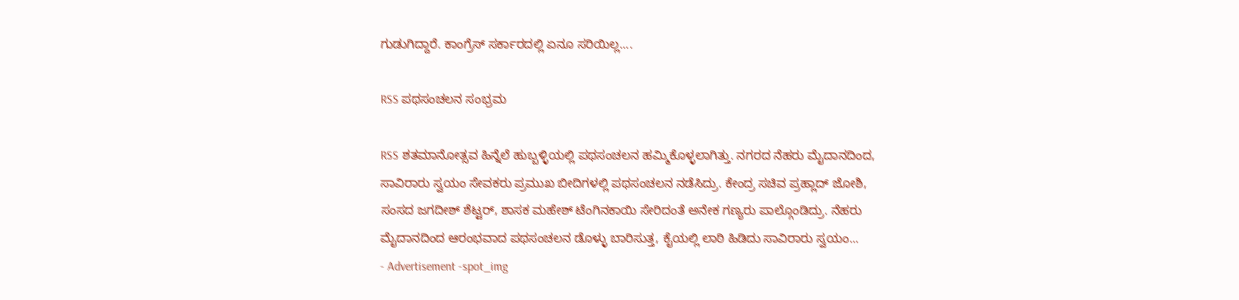ಗುಡುಗಿದ್ದಾರೆ. ಕಾಂಗ್ರೆಸ್ ಸರ್ಕಾರದಲ್ಲಿ ಏನೂ ಸರಿಯಿಲ್ಲ....

RSS ಪಥಸಂಚಲನ ಸಂಭ್ರಮ

RSS ಶತಮಾನೋತ್ಸವ ಹಿನ್ನೆಲೆ ಹುಬ್ಬಳ್ಳಿಯಲ್ಲಿ ಪಥಸಂಚಲನ ಹಮ್ಮಿಕೊಳ್ಳಲಾಗಿತ್ತು. ನಗರದ ನೆಹರು ಮೈದಾನದಿಂದ, ಸಾವಿರಾರು ಸ್ವಯಂ ಸೇವಕರು ಪ್ರಮುಖ ಬೀದಿಗಳಲ್ಲಿ ಪಥಸಂಚಲನ ನಡೆಸಿದ್ರು. ಕೇಂದ್ರ ಸಚಿವ ಪ್ರಹ್ಲಾದ್ ಜೋಶಿ, ಸಂಸದ ಜಗದೀಶ್ ಶೆಟ್ಟರ್, ಶಾಸಕ ಮಹೇಶ್ ಟೆಂಗಿನಕಾಯಿ ಸೇರಿದಂತೆ ಅನೇಕ ಗಣ್ಯರು ಪಾಲ್ಗೊಂಡಿದ್ರು. ನೆಹರು ಮೈದಾನದಿಂದ ಆರಂಭವಾದ ಪಥಸಂಚಲನ ಡೊಳ್ಳು ಬಾರಿಸುತ್ತ, ಕೈಯಲ್ಲಿ ಲಾಠಿ ಹಿಡಿದು ಸಾವಿರಾರು ಸ್ವಯಂ...
- Advertisement -spot_img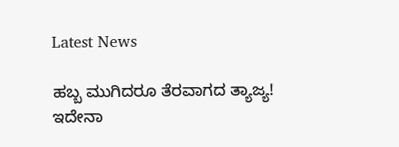Latest News

ಹಬ್ಬ ಮುಗಿದರೂ ತೆರವಾಗದ ತ್ಯಾಜ್ಯ! ಇದೇನಾ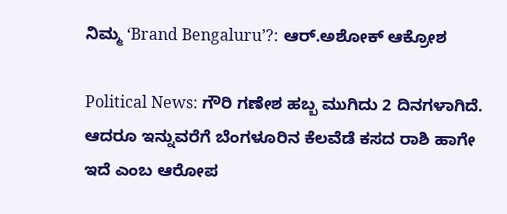ನಿಮ್ಮ ‘Brand Bengaluru’?: ಆರ್.ಅಶೋಕ್ ಆಕ್ರೋಶ

Political News: ಗೌರಿ ಗಣೇಶ ಹಬ್ಬ ಮುಗಿದು 2 ದಿನಗಳಾಗಿದೆ. ಆದರೂ ಇನ್ನುವರೆಗೆ ಬೆಂಗಳೂರಿನ ಕೆಲವೆಡೆ ಕಸದ ರಾಶಿ ಹಾಗೇ ಇದೆ ಎಂಬ ಆರೋಪ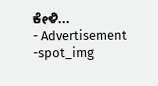ಕೇಳಿ...
- Advertisement -spot_img